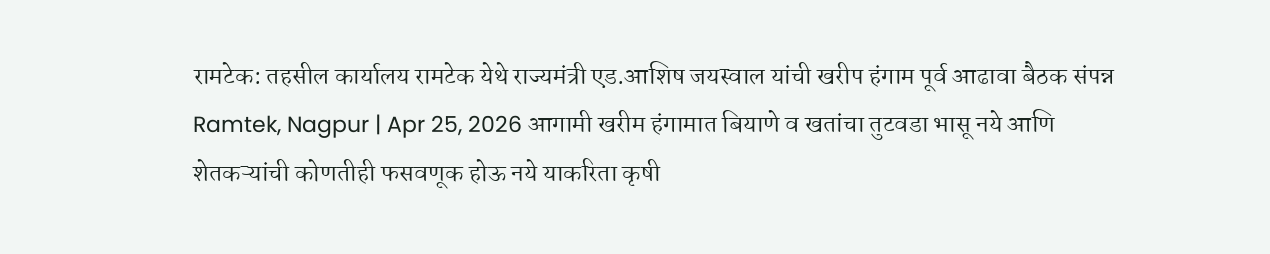रामटेक: तहसील कार्यालय रामटेक येथे राज्यमंत्री एड.आशिष जयस्वाल यांची खरीप हंगाम पूर्व आढावा बैठक संपन्न
Ramtek, Nagpur | Apr 25, 2026 आगामी खरीम हंगामात बियाणे व खतांचा तुटवडा भासू नये आणि शेतकऱ्यांची कोणतीही फसवणूक होऊ नये याकरिता कृषी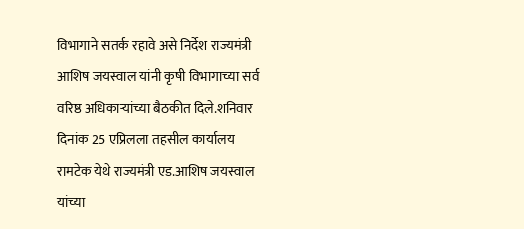विभागाने सतर्क रहावे असे निर्देश राज्यमंत्री आशिष जयस्वाल यांनी कृषी विभागाच्या सर्व वरिष्ठ अधिकाऱ्यांच्या बैठकीत दिले.शनिवार दिनांक 25 एप्रिलला तहसील कार्यालय रामटेक येथे राज्यमंत्री एड.आशिष जयस्वाल यांच्या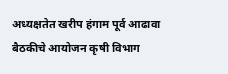अध्यक्षतेत खरीप हंगाम पूर्व आढावा बैठकीचे आयोजन कृषी विभाग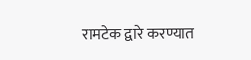रामटेक द्वारे करण्यात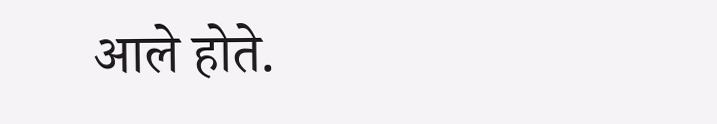आले होते.